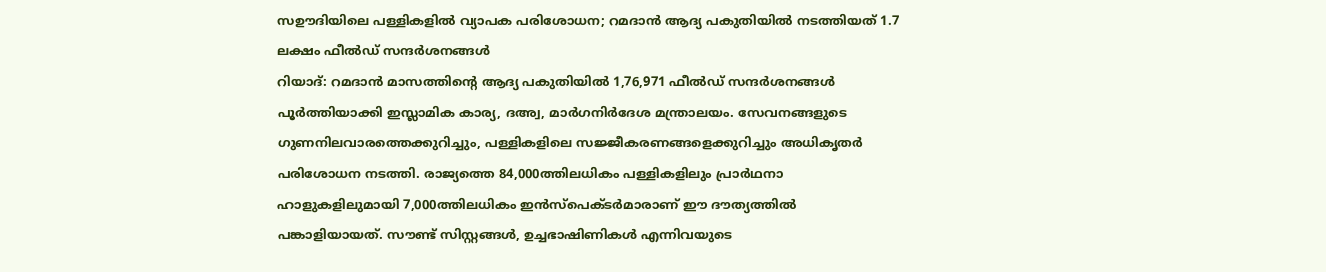സഊദിയിലെ പള്ളികളിൽ വ്യാപക പരിശോധന; റമദാൻ ആദ്യ പകുതിയിൽ നടത്തിയത് 1.7 ലക്ഷം ഫീൽഡ് സന്ദർശനങ്ങൾ
റിയാദ്: റമദാൻ മാസത്തിന്റെ ആദ്യ പകുതിയിൽ 1,76,971 ഫീൽഡ് സന്ദർശനങ്ങൾ പൂർത്തിയാക്കി ഇസ്ലാമിക കാര്യ, ദഅ്വ, മാർഗനിർദേശ മന്ത്രാലയം. സേവനങ്ങളുടെ ഗുണനിലവാരത്തെക്കുറിച്ചും, പള്ളികളിലെ സജ്ജീകരണങ്ങളെക്കുറിച്ചും അധികൃതർ പരിശോധന നടത്തി. രാജ്യത്തെ 84,000ത്തിലധികം പള്ളികളിലും പ്രാർഥനാ ഹാളുകളിലുമായി 7,000ത്തിലധികം ഇൻസ്പെക്ടർമാരാണ് ഈ ദൗത്യത്തിൽ പങ്കാളിയായത്. സൗണ്ട് സിസ്റ്റങ്ങൾ, ഉച്ചഭാഷിണികൾ എന്നിവയുടെ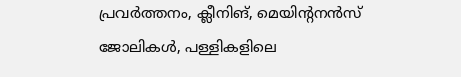പ്രവർത്തനം, ക്ലീനിങ്, മെയിന്റനൻസ് ജോലികൾ, പള്ളികളിലെ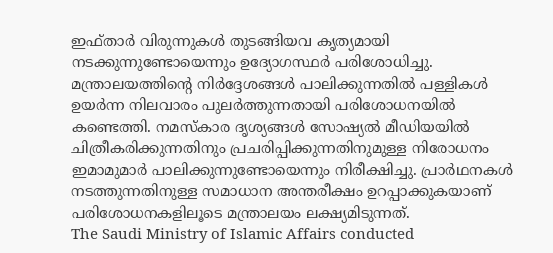ഇഫ്താർ വിരുന്നുകൾ തുടങ്ങിയവ കൃത്യമായി നടക്കുന്നുണ്ടോയെന്നും ഉദ്യോഗസ്ഥർ പരിശോധിച്ചു.
മന്ത്രാലയത്തിന്റെ നിർദ്ദേശങ്ങൾ പാലിക്കുന്നതിൽ പള്ളികൾ ഉയർന്ന നിലവാരം പുലർത്തുന്നതായി പരിശോധനയിൽ കണ്ടെത്തി. നമസ്കാര ദൃശ്യങ്ങൾ സോഷ്യൽ മീഡിയയിൽ ചിത്രീകരിക്കുന്നതിനും പ്രചരിപ്പിക്കുന്നതിനുമുള്ള നിരോധനം ഇമാമുമാർ പാലിക്കുന്നുണ്ടോയെന്നും നിരീക്ഷിച്ചു. പ്രാർഥനകൾ നടത്തുന്നതിനുള്ള സമാധാന അന്തരീക്ഷം ഉറപ്പാക്കുകയാണ് പരിശോധനകളിലൂടെ മന്ത്രാലയം ലക്ഷ്യമിടുന്നത്.
The Saudi Ministry of Islamic Affairs conducted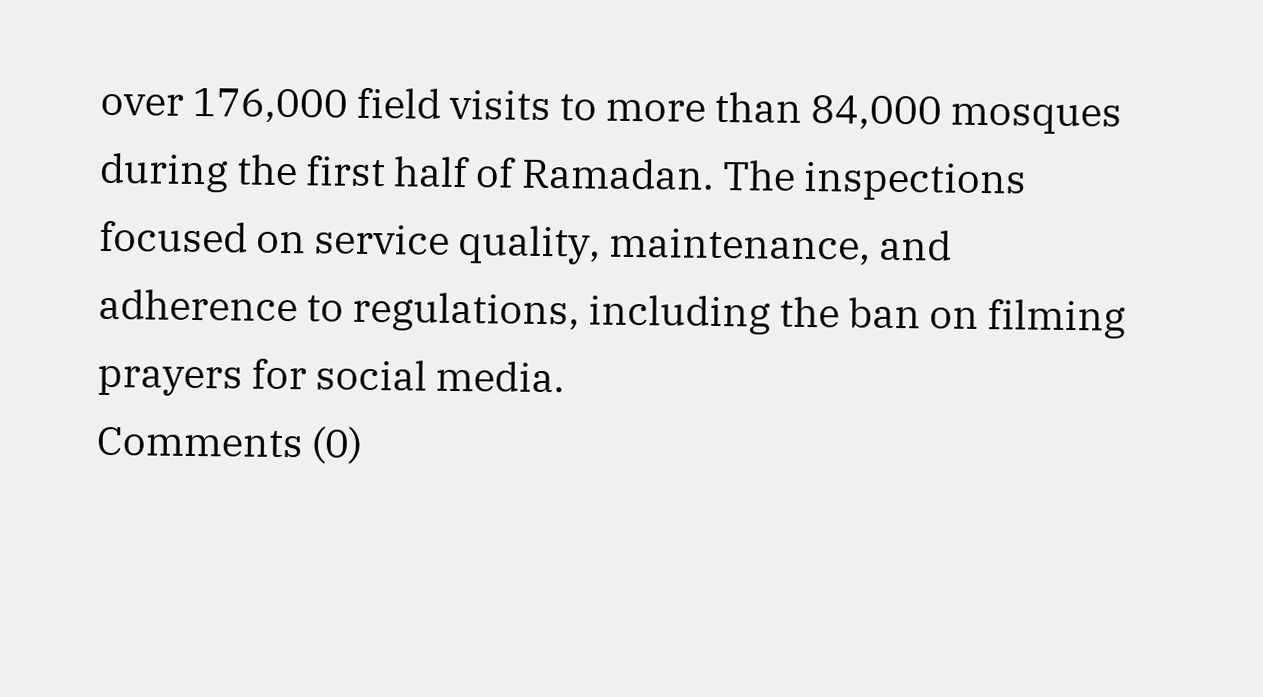over 176,000 field visits to more than 84,000 mosques during the first half of Ramadan. The inspections focused on service quality, maintenance, and adherence to regulations, including the ban on filming prayers for social media.
Comments (0)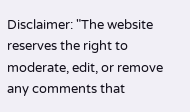Disclaimer: "The website reserves the right to moderate, edit, or remove any comments that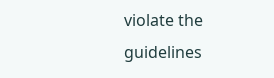violate the guidelines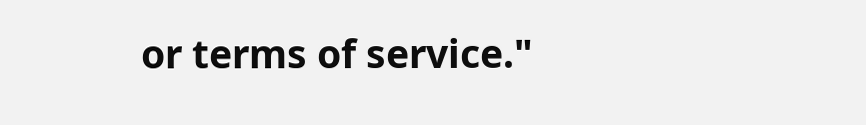or terms of service."